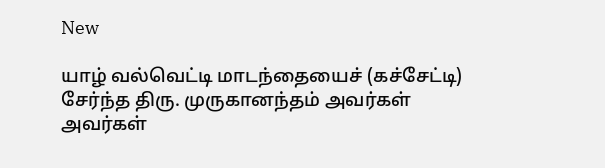New

யாழ் வல்வெட்டி மாடந்தையைச் (கச்சேட்டி) சேர்ந்த திரு. முருகானந்தம் அவர்கள் அவர்கள்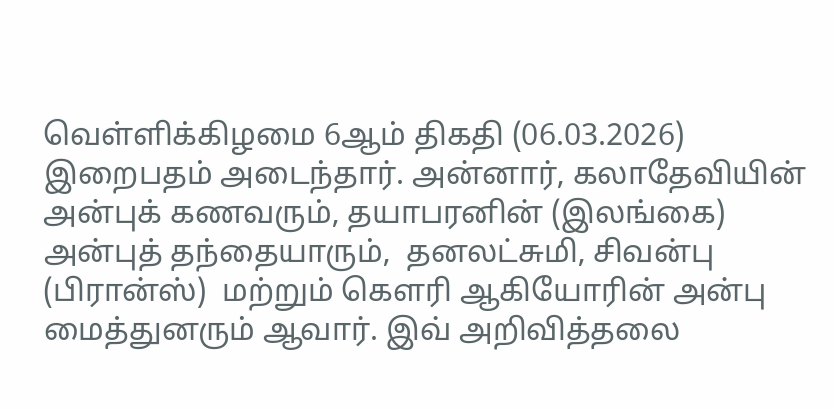வெள்ளிக்கிழமை 6ஆம் திகதி (06.03.2026) இறைபதம் அடைந்தார். அன்னார், கலாதேவியின் அன்புக் கணவரும், தயாபரனின் (இலங்கை) அன்புத் தந்தையாரும்,  தனலட்சுமி, சிவன்பு (பிரான்ஸ்)  மற்றும் கௌரி ஆகியோரின் அன்பு மைத்துனரும் ஆவார். இவ் அறிவித்தலை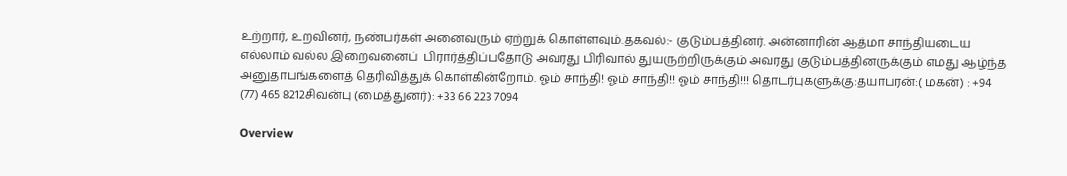உற்றார், உறவினர், நண்பர்கள் அனைவரும் ஏற்றுக் கொள்ளவும்.தகவல்:- குடும்பத்தினர். அன்னாரின் ஆத்மா சாந்தியடைய எல்லாம் வல்ல இறைவனைப்  பிரார்த்திப்பதோடு அவரது பிரிவால் துயருற்றிருக்கும் அவரது குடும்பத்தினருக்கும் எமது ஆழ்ந்த அனுதாபங்களைத் தெரிவித்துக் கொள்கின்றோம். ஓம் சாந்தி! ஓம் சாந்தி!! ஓம் சாந்தி!!! தொடர்புகளுக்கு:தயாபரன்:( மகன்) : +94 (77) 465 8212சிவன்பு (மைத்துனர்): +33 66 223 7094

Overview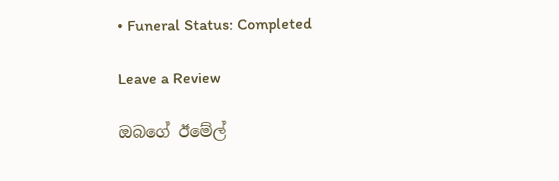• Funeral Status: Completed

Leave a Review

ඔබගේ ඊමේල්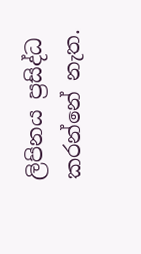ලිපිනය ප්‍රසිද්ධ කරන්නේ නැත.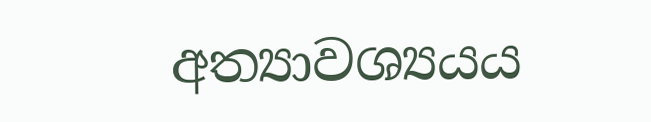අත්‍යාවශ්‍යයය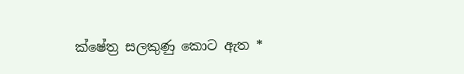ක්ෂේත්‍ර සලකුණු කොට ඇත *